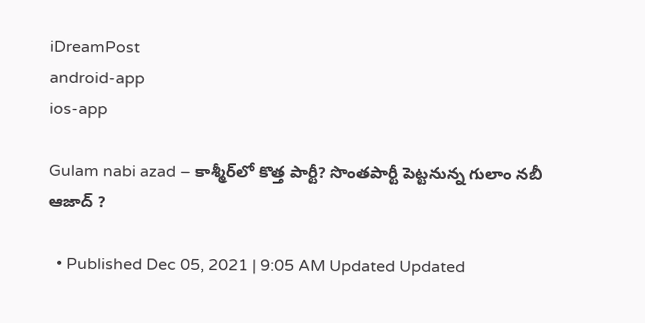iDreamPost
android-app
ios-app

Gulam nabi azad – కాశ్మీర్‌లో కొత్త పార్టీ? సొంతపార్టీ పెట్టనున్న గులాం నబీ ఆజాద్ ?

  • Published Dec 05, 2021 | 9:05 AM Updated Updated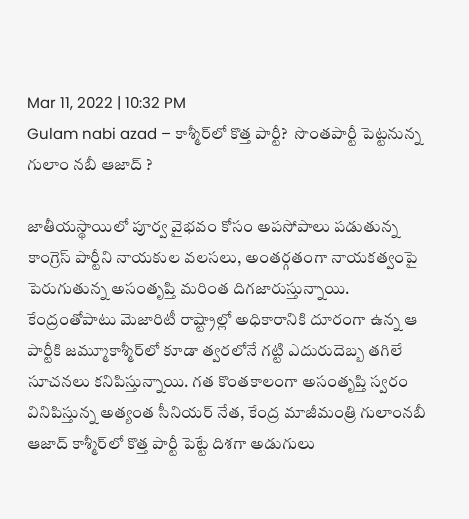Mar 11, 2022 | 10:32 PM
Gulam nabi azad – కాశ్మీర్‌లో కొత్త పార్టీ?  సొంతపార్టీ పెట్టనున్న  గులాం నబీ ఆజాద్ ?

జాతీయస్థాయిలో పూర్వ వైభవం కోసం అపసోపాలు పడుతున్న కాంగ్రెస్ పార్టీని నాయకుల వలసలు, అంతర్గతంగా నాయకత్వంపై పెరుగుతున్న అసంతృప్తి మరింత దిగజారుస్తున్నాయి. కేంద్రంతోపాటు మెజారిటీ రాష్ట్రాల్లో అధికారానికి దూరంగా ఉన్న ఆ పార్టీకి జమ్మూకాశ్మీర్‌లో కూడా త్వరలోనే గట్టి ఎదురుదెబ్బ తగిలే సూచనలు కనిపిస్తున్నాయి. గత కొంతకాలంగా అసంతృప్తి స్వరం వినిపిస్తున్న అత్యంత సీనియర్ నేత, కేంద్ర మాజీమంత్రి గులాంనబీ ఆజాద్ కాశ్మీర్‌లో కొత్త పార్టీ పెట్టే దిశగా అడుగులు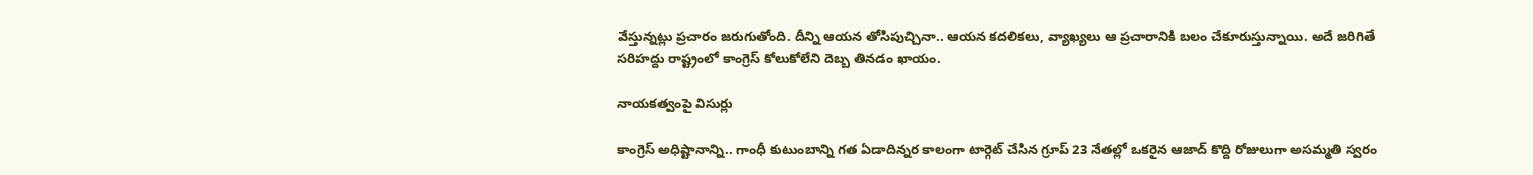వేస్తున్నట్లు ప్రచారం జరుగుతోంది. దీన్ని ఆయన తోసిపుచ్చినా.. ఆయన కదలికలు, వ్యాఖ్యలు ఆ ప్రచారానికి బలం చేకూరుస్తున్నాయి. అదే జరిగితే సరిహద్దు రాష్ట్రంలో కాంగ్రెస్ కోలుకోలేని దెబ్బ తినడం ఖాయం.

నాయకత్వంపై విసుర్లు

కాంగ్రెస్ అధిష్టానాన్ని.. గాంధీ కుటుంబాన్ని గత ఏడాదిన్నర కాలంగా టార్గెట్ చేసిన గ్రూప్ 23 నేతల్లో ఒకరైన ఆజాద్ కొద్ది రోజులుగా అసమ్మతి స్వరం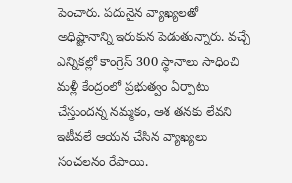పెంచారు. పదునైన వ్యాఖ్యలతో అధిష్టానాన్ని ఇరుకున పెడుతున్నారు. వచ్చే ఎన్నికల్లో కాంగ్రెస్ 300 స్థానాలు సాధించి మళ్లీ కేంద్రంలో ప్రభుత్వం ఏర్పాటు చేస్తుందన్న నమ్మకం, ఆశ తనకు లేవని ఇటీవలే ఆయన చేసిన వ్యాఖ్యలు సంచలనం రేపాయి.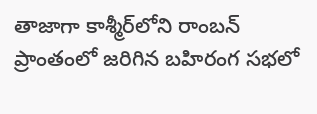తాజాగా కాశ్మీర్‌లోని రాంబన్ ప్రాంతంలో జరిగిన బహిరంగ సభలో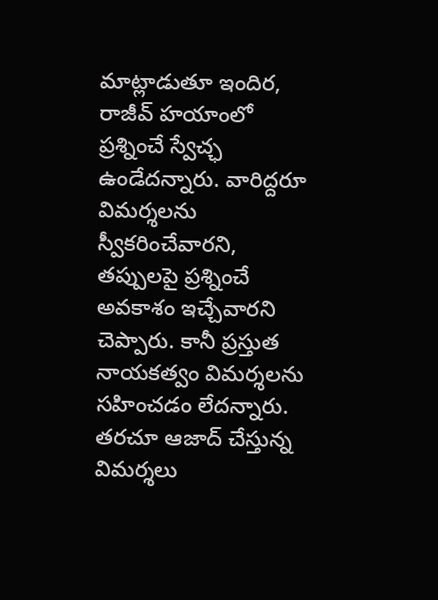మాట్లాడుతూ ఇందిర, రాజీవ్ హయాంలో ప్రశ్నించే స్వేచ్ఛ ఉండేదన్నారు. వారిద్దరూ విమర్శలను స్వీకరించేవారని, తప్పులపై ప్రశ్నించే అవకాశం ఇచ్చేవారని చెప్పారు. కానీ ప్రస్తుత నాయకత్వం విమర్శలను సహించడం లేదన్నారు. తరచూ ఆజాద్ చేస్తున్న విమర్శలు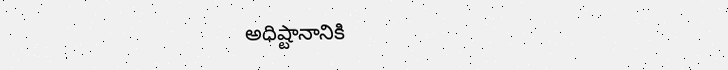అధిష్టానానికి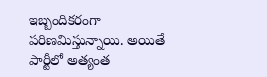ఇబ్బందికరంగా పరిణమిస్తున్నాయి. అయితే పార్టీలో అత్యంత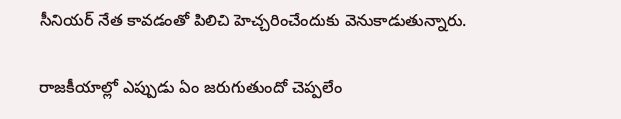సీనియర్ నేత కావడంతో పిలిచి హెచ్చరించేందుకు వెనుకాడుతున్నారు.

రాజకీయాల్లో ఎప్పుడు ఏం జరుగుతుందో చెప్పలేం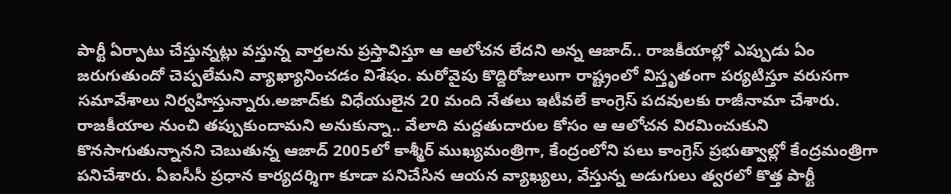పార్టీ ఏర్పాటు చేస్తున్నట్లు వస్తున్న వార్తలను ప్రస్తావిస్తూ ఆ ఆలోచన లేదని అన్న ఆజాద్.. రాజకీయాల్లో ఎప్పుడు ఏం జరుగుతుందో చెప్పలేమని వ్యాఖ్యానించడం విశేషం. మరోవైపు కొద్దిరోజులుగా రాష్ట్రంలో విస్తృతంగా పర్యటిస్తూ వరుసగా సమావేశాలు నిర్వహిస్తున్నారు.అజాద్‌కు విధేయులైన 20 మంది నేతలు ఇటీవలే కాంగ్రెస్ పదవులకు రాజీనామా చేశారు. రాజకీయాల నుంచి తప్పుకుందామని అనుకున్నా.. వేలాది మద్దతుదారుల కోసం ఆ ఆలోచన విరమించుకుని కొనసాగుతున్నానని చెబుతున్న ఆజాద్ 2005లో కాశ్మీర్ ముఖ్యమంత్రిగా, కేంద్రంలోని పలు కాంగ్రెస్ ప్రభుత్వాల్లో కేంద్రమంత్రిగా పనిచేశారు. ఏఐసీసీ ప్రధాన కార్యదర్శిగా కూడా పనిచేసిన ఆయన వ్యాఖ్యలు, వేస్తున్న అడుగులు త్వరలో కొత్త పార్టీ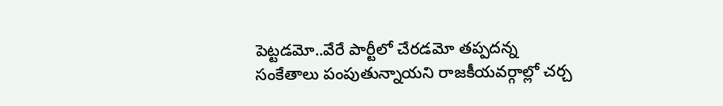పెట్టడమో..వేరే పార్టీలో చేరడమో తప్పదన్న సంకేతాలు పంపుతున్నాయని రాజకీయవర్గాల్లో చర్చ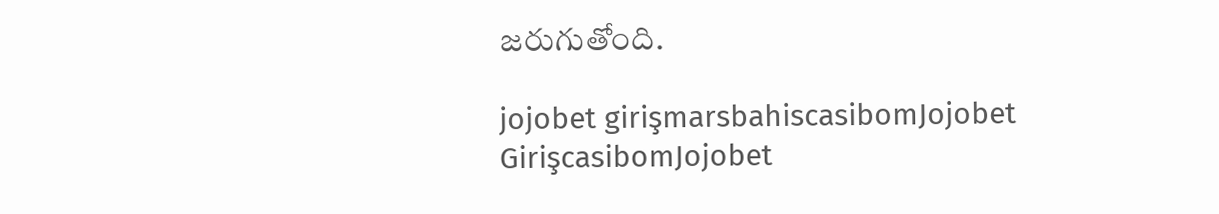జరుగుతోంది.

jojobet girişmarsbahiscasibomJojobet GirişcasibomJojobet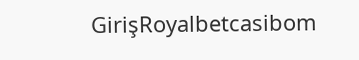GirişRoyalbetcasibom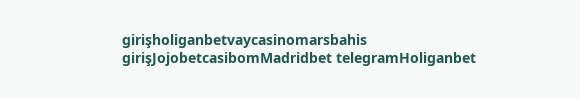girişholiganbetvaycasinomarsbahis girişJojobetcasibomMadridbet telegramHoliganbet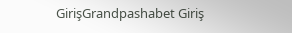GirişGrandpashabet Giriş